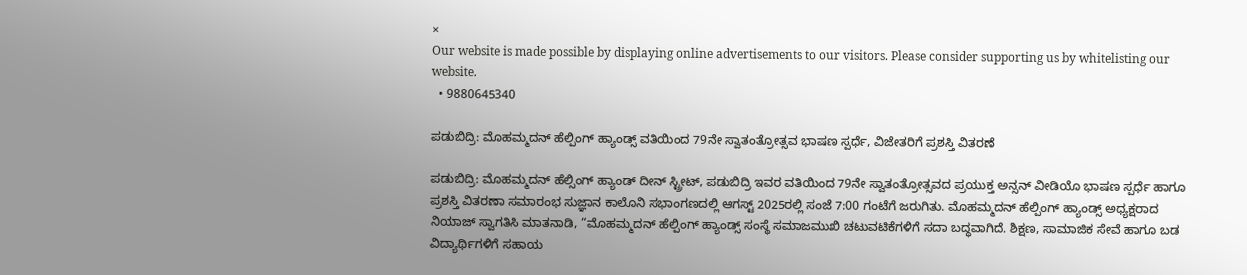×
Our website is made possible by displaying online advertisements to our visitors. Please consider supporting us by whitelisting our website.
  • 9880645340

ಪಡುಬಿದ್ರಿ: ಮೊಹಮ್ಮದನ್ ಹೆಲ್ಪಿಂಗ್ ಹ್ಯಾಂಡ್ಸ್ ವತಿಯಿಂದ 79ನೇ ಸ್ವಾತಂತ್ರೋತ್ಸವ ಭಾಷಣ ಸ್ಪರ್ಧೆ, ವಿಜೇತರಿಗೆ ಪ್ರಶಸ್ತಿ ವಿತರಣೆ

ಪಡುಬಿದ್ರಿ: ಮೊಹಮ್ಮದನ್ ಹೆಲ್ಸಿಂಗ್ ಹ್ಯಾಂಡ್ ದೀನ್ ಸ್ಟ್ರೀಟ್, ಪಡುಬಿದ್ರಿ ಇವರ ವತಿಯಿಂದ 79ನೇ ಸ್ವಾತಂತ್ರೋತ್ಸವದ ಪ್ರಯುಕ್ತ ಅನ್ಸನ್‌ ವೀಡಿಯೊ ಭಾಷಣ ಸ್ಪರ್ಧೆ ಹಾಗೂ ಪ್ರಶಸ್ತಿ ವಿತರಣಾ ಸಮಾರಂಭ ಸುಜ್ಞಾನ ಕಾಲೊನಿ ಸಭಾಂಗಣದಲ್ಲಿ ಆಗಸ್ಟ್ 2025ರಲ್ಲಿ ಸಂಜೆ 7:00 ಗಂಟೆಗೆ ಜರುಗಿತು. ಮೊಹಮ್ಮದನ್ ಹೆಲ್ಪಿಂಗ್ ಹ್ಯಾಂಡ್ಸ್ ಅಧ್ಯಕ್ಷರಾದ ನಿಯಾಜ್ ಸ್ವಾಗತಿಸಿ ಮಾತನಾಡಿ, “ಮೊಹಮ್ಮದನ್ ಹೆಲ್ಪಿಂಗ್ ಹ್ಯಾಂಡ್ಸ್ ಸಂಸ್ಥೆ ಸಮಾಜಮುಖಿ ಚಟುವಟಿಕೆಗಳಿಗೆ ಸದಾ ಬದ್ಧವಾಗಿದೆ. ಶಿಕ್ಷಣ, ಸಾಮಾಜಿಕ ಸೇವೆ ಹಾಗೂ ಬಡ ವಿದ್ಯಾರ್ಥಿಗಳಿಗೆ ಸಹಾಯ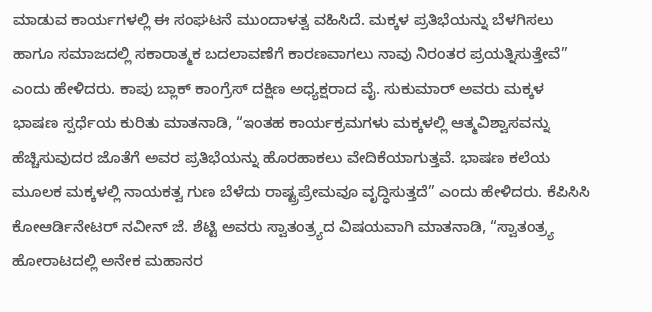ಮಾಡುವ ಕಾರ್ಯಗಳಲ್ಲಿ ಈ ಸಂಘಟನೆ ಮುಂದಾಳತ್ವ ವಹಿಸಿದೆ. ಮಕ್ಕಳ ಪ್ರತಿಭೆಯನ್ನು ಬೆಳಗಿಸಲು ಹಾಗೂ ಸಮಾಜದಲ್ಲಿ ಸಕಾರಾತ್ಮಕ ಬದಲಾವಣೆಗೆ ಕಾರಣವಾಗಲು ನಾವು ನಿರಂತರ ಪ್ರಯತ್ನಿಸುತ್ತೇವೆ” ಎಂದು ಹೇಳಿದರು. ಕಾಪು ಬ್ಲಾಕ್ ಕಾಂಗ್ರೆಸ್ ದಕ್ಷಿಣ ಅಧ್ಯಕ್ಷರಾದ ವೈ. ಸುಕುಮಾರ್ ಅವರು ಮಕ್ಕಳ ಭಾಷಣ ಸ್ಪರ್ಧೆಯ ಕುರಿತು ಮಾತನಾಡಿ, “ಇಂತಹ ಕಾರ್ಯಕ್ರಮಗಳು ಮಕ್ಕಳಲ್ಲಿ ಆತ್ಮವಿಶ್ವಾಸವನ್ನು ಹೆಚ್ಚಿಸುವುದರ ಜೊತೆಗೆ ಅವರ ಪ್ರತಿಭೆಯನ್ನು ಹೊರಹಾಕಲು ವೇದಿಕೆಯಾಗುತ್ತವೆ. ಭಾಷಣ ಕಲೆಯ ಮೂಲಕ ಮಕ್ಕಳಲ್ಲಿ ನಾಯಕತ್ವ ಗುಣ ಬೆಳೆದು ರಾಷ್ಟ್ರಪ್ರೇಮವೂ ವೃದ್ಧಿಸುತ್ತದೆ” ಎಂದು ಹೇಳಿದರು. ಕೆಪಿಸಿಸಿ ಕೋಆರ್ಡಿನೇಟರ್ ನವೀನ್ ಜೆ. ಶೆಟ್ಟಿ ಅವರು ಸ್ವಾತಂತ್ರ್ಯದ ವಿಷಯವಾಗಿ ಮಾತನಾಡಿ, “ಸ್ವಾತಂತ್ರ್ಯ ಹೋರಾಟದಲ್ಲಿ ಅನೇಕ ಮಹಾನರ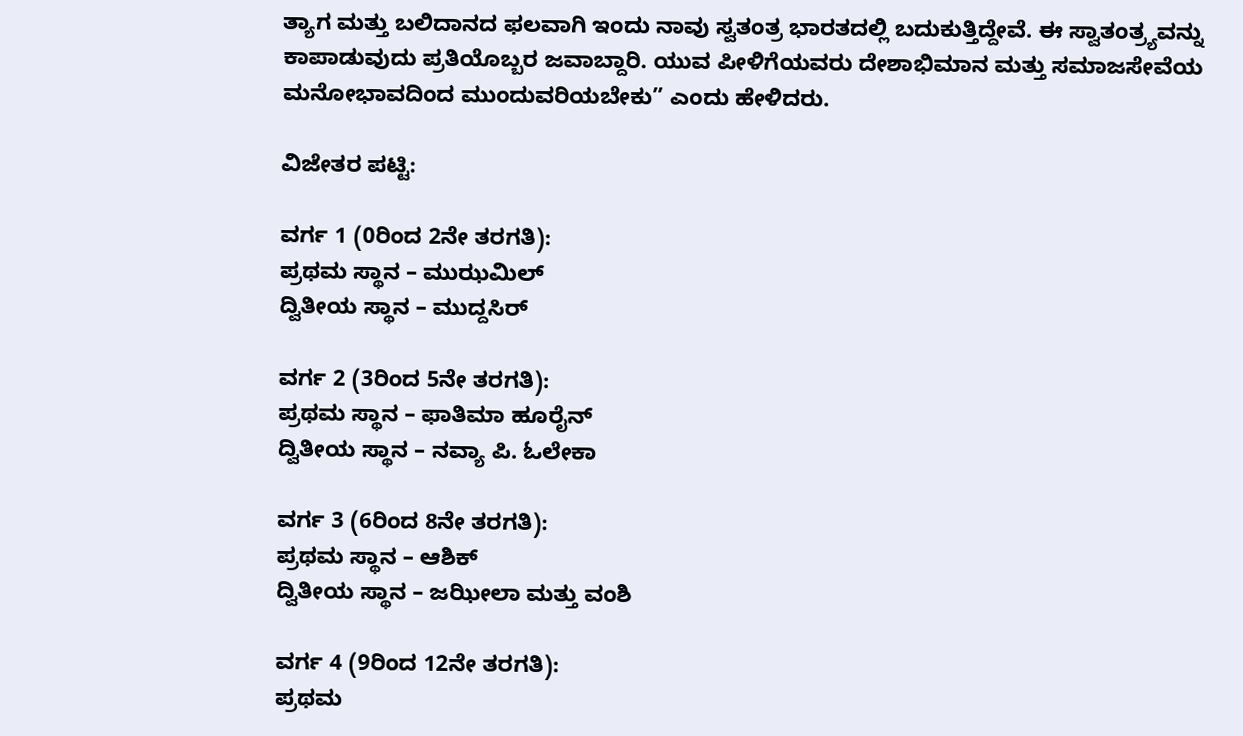ತ್ಯಾಗ ಮತ್ತು ಬಲಿದಾನದ ಫಲವಾಗಿ ಇಂದು ನಾವು ಸ್ವತಂತ್ರ ಭಾರತದಲ್ಲಿ ಬದುಕುತ್ತಿದ್ದೇವೆ. ಈ ಸ್ವಾತಂತ್ರ್ಯವನ್ನು ಕಾಪಾಡುವುದು ಪ್ರತಿಯೊಬ್ಬರ ಜವಾಬ್ದಾರಿ. ಯುವ ಪೀಳಿಗೆಯವರು ದೇಶಾಭಿಮಾನ ಮತ್ತು ಸಮಾಜಸೇವೆಯ ಮನೋಭಾವದಿಂದ ಮುಂದುವರಿಯಬೇಕು” ಎಂದು ಹೇಳಿದರು.

ವಿಜೇತರ ಪಟ್ಟಿ:

ವರ್ಗ 1 (0ರಿಂದ 2ನೇ ತರಗತಿ):
ಪ್ರಥಮ ಸ್ಥಾನ – ಮುಝಮಿಲ್
ದ್ವಿತೀಯ ಸ್ಥಾನ – ಮುದ್ದಸಿರ್

ವರ್ಗ 2 (3ರಿಂದ 5ನೇ ತರಗತಿ):
ಪ್ರಥಮ ಸ್ಥಾನ – ಫಾತಿಮಾ ಹೂರೈನ್
ದ್ವಿತೀಯ ಸ್ಥಾನ – ನವ್ಯಾ ಪಿ. ಓಲೇಕಾ

ವರ್ಗ 3 (6ರಿಂದ 8ನೇ ತರಗತಿ):
ಪ್ರಥಮ ಸ್ಥಾನ – ಆಶಿಕ್
ದ್ವಿತೀಯ ಸ್ಥಾನ – ಜಝೀಲಾ ಮತ್ತು ವಂಶಿ

ವರ್ಗ 4 (9ರಿಂದ 12ನೇ ತರಗತಿ):
ಪ್ರಥಮ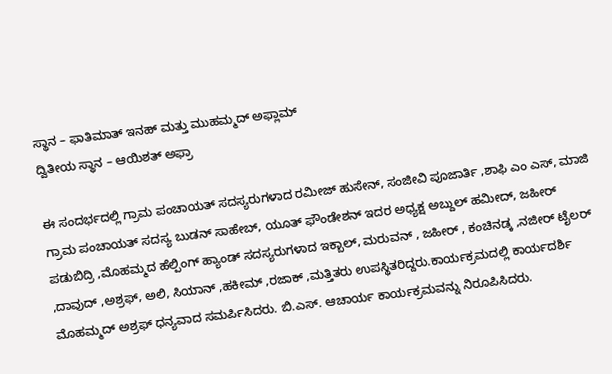ಸ್ಥಾನ – ಫಾತಿಮಾತ್ ಇನಹ್ ಮತ್ತು ಮುಹಮ್ಮದ್ ಅಫ್ಲಾಮ್
ದ್ವಿತೀಯ ಸ್ಥಾನ – ಆಯಿಶತ್ ಅಫ್ರಾ

ಈ ಸಂದರ್ಭದಲ್ಲಿ ಗ್ರಾಮ ಪಂಚಾಯತ್ ಸದಸ್ಯರುಗಳಾದ ರಮೀಜ್ ಹುಸೇನ್, ಸಂಜೀವಿ ಪೂಜಾರ್ತಿ ,ಶಾಫಿ ಎಂ ಎಸ್, ಮಾಜಿ ಗ್ರಾಮ ಪಂಚಾಯತ್ ಸದಸ್ಯ ಬುಡನ್ ಸಾಹೇಬ್, ಯೂತ್ ಫೌಂಡೇಶನ್ ಇದರ ಅಧ್ಯಕ್ಷ ಅಬ್ದುಲ್ ಹಮೀದ್, ಜಹೀರ್ ಪಡುಬಿದ್ರಿ ,ಮೊಹಮ್ಮದ ಹೆಲ್ಪಿಂಗ್ ಹ್ಯಾಂಡ್ ಸದಸ್ಯರುಗಳಾದ ಇಕ್ಬಾಲ್, ಮರುವನ್ , ಜಹೀರ್ , ಕಂಚಿನಡ್ಕ ,ನಜೀರ್ ಟೈಲರ್ ,ದಾವುದ್ ,ಅಶ್ರಫ್, ಅಲಿ, ಸಿಯಾನ್ ,ಹಕೀಮ್ ,ರಜಾಕ್ ,ಮತ್ತಿತರು ಉಪಸ್ಥಿತರಿದ್ದರು.ಕಾರ್ಯಕ್ರಮದಲ್ಲಿ ಕಾರ್ಯದರ್ಶಿ ಮೊಹಮ್ಮದ್ ಅಶ್ರಫ್ ಧನ್ಯವಾದ ಸಮರ್ಪಿಸಿದರು. ಬಿ.ಎಸ್. ಆಚಾರ್ಯ ಕಾರ್ಯಕ್ರಮವನ್ನು ನಿರೂಪಿಸಿದರು.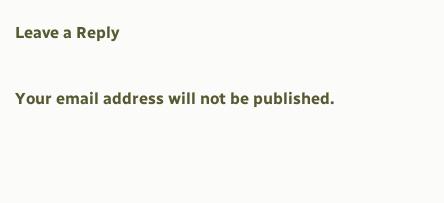Leave a Reply

Your email address will not be published.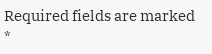Required fields are marked *